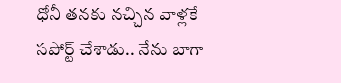ధోనీ తనకు నచ్చిన వాళ్లకే సపోర్ట్ చేశాడు.. నేను బాగా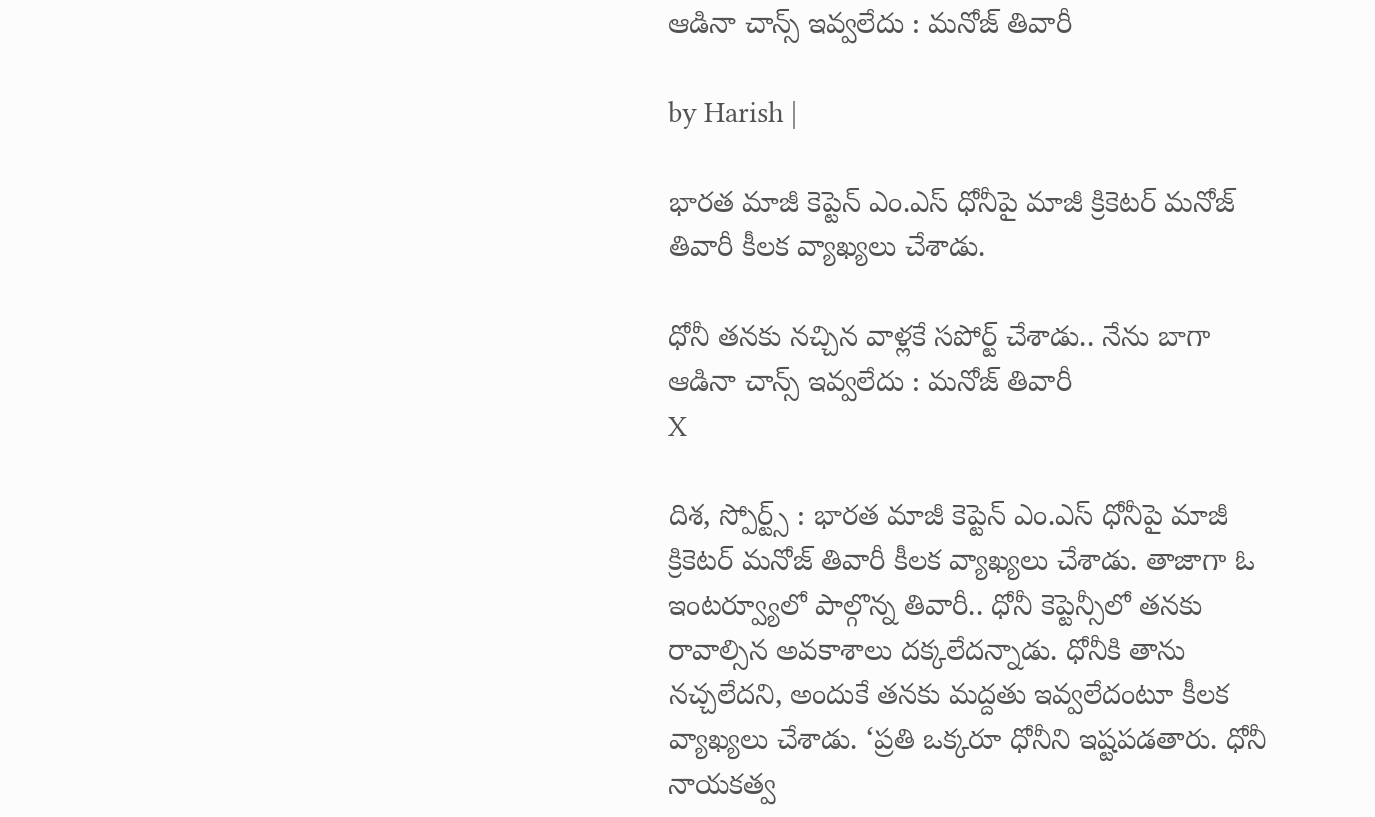ఆడినా చాన్స్ ఇవ్వలేదు : మనోజ్ తివారీ

by Harish |

భారత మాజీ కెప్టెన్ ఎం.ఎస్ ధోనీపై మాజీ క్రికెటర్ మనోజ్ తివారీ కీలక వ్యాఖ్యలు చేశాడు.

ధోనీ తనకు నచ్చిన వాళ్లకే సపోర్ట్ చేశాడు.. నేను బాగా ఆడినా చాన్స్ ఇవ్వలేదు : మనోజ్ తివారీ
X

దిశ, స్పోర్ట్స్ : భారత మాజీ కెప్టెన్ ఎం.ఎస్ ధోనీపై మాజీ క్రికెటర్ మనోజ్ తివారీ కీలక వ్యాఖ్యలు చేశాడు. తాజాగా ఓ ఇంటర్వ్యూలో పాల్గొన్న తివారీ.. ధోనీ కెప్టెన్సీ‌లో తనకు రావాల్సిన అవకాశాలు దక్కలేదన్నాడు. ధోనీకి తాను నచ్చలేదని, అందుకే తనకు మద్దతు ఇవ్వలేదంటూ కీలక వ్యాఖ్యలు చేశాడు. ‘ప్రతి ఒక్కరూ ధోనీని ఇష్టపడతారు. ధోనీ నాయకత్వ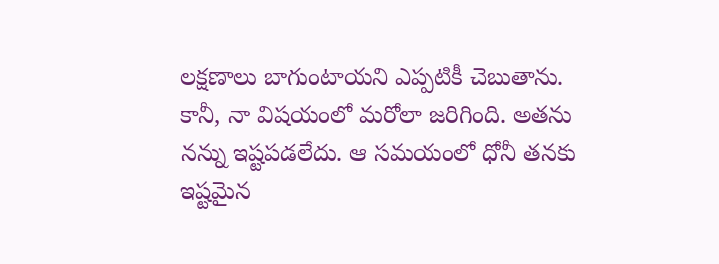లక్షణాలు బాగుంటాయని ఎప్పటికీ చెబుతాను. కానీ, నా విషయంలో మరోలా జరిగింది. అతను నన్ను ఇష్టపడలేదు. ఆ సమయంలో ధోనీ తనకు ఇష్టమైన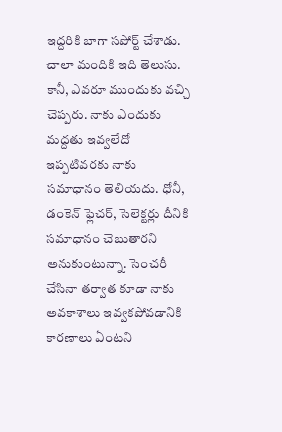ఇద్దరికి బాగా సపోర్ట్ చేశాడు. చాలా మందికి ఇది తెలుసు. కానీ, ఎవరూ ముందుకు వచ్చి చెప్పరు. నాకు ఎందుకు మద్దతు ఇవ్వలేదో ఇప్పటివరకు నాకు సమాధానం తెలియదు. ధోనీ, డంకెన్ ఫ్లెచర్, సెలెక్టర్లు దీనికి సమాధానం చెబుతారని అనుకుంటున్నా. సెంచరీ చేసినా తర్వాత కూడా నాకు అవకాశాలు ఇవ్వకపోవడానికి కారణాలు ఏంటని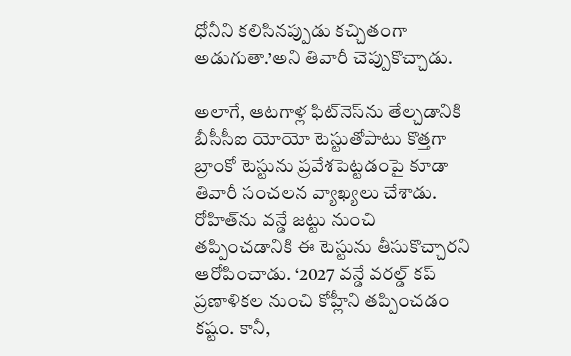ధోనీని కలిసినప్పుడు కచ్చితంగా అడుగుతా.’అని తివారీ చెప్పుకొచ్చాడు.

అలాగే, ఆటగాళ్ల ఫిట్‌నెస్‌ను తేల్చడానికి బీసీసీఐ యోయో టెస్టుతోపాటు కొత్తగా బ్రాంకో టెస్టును ప్రవేశపెట్టడంపై కూడా తివారీ సంచలన వ్యాఖ్యలు చేశాడు. రోహిత్‌ను వన్డే జట్టు నుంచి తప్పించడానికి ఈ టెస్టును తీసుకొచ్చారని ఆరోపించాడు. ‘2027 వన్డే వరల్డ్ కప్ ప్రణాళికల నుంచి కోహ్లీని తప్పించడం కష్టం. కానీ,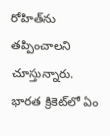రోహిత్‌ను తప్పించాలని చూస్తున్నారు. భారత క్రికెట్‌లో ఏం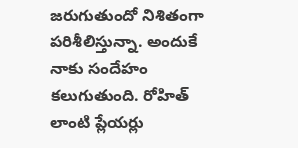జరుగుతుందో నిశితంగా పరిశీలిస్తున్నా. అందుకే నాకు సందేహం కలుగుతుంది. రోహిత్ లాంటి ప్లేయర్లు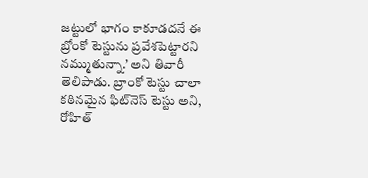జట్టులో భాగం కాకూడదనే ఈ బ్రోంకో టెస్టును ప్రవేశపెట్టారని నమ్ముతున్నా.’ అని తివారీ తెలిపాడు. బ్రాంకో టెస్టు చాలా కఠినమైన ఫిట్‌నెస్ టెస్టు అని, రోహిత్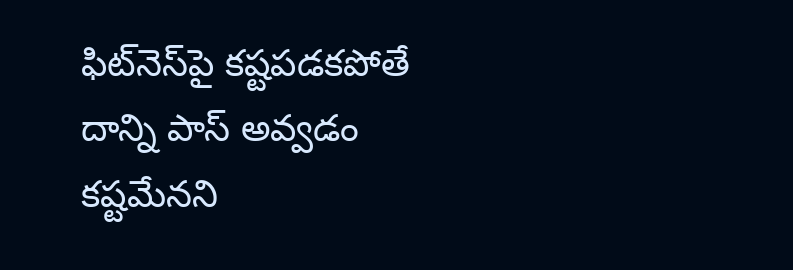ఫిట్‌నెస్‌పై కష్టపడకపోతే దాన్ని పాస్ అవ్వడం కష్టమేనని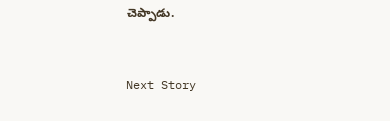చెప్పాడు.


Next Story